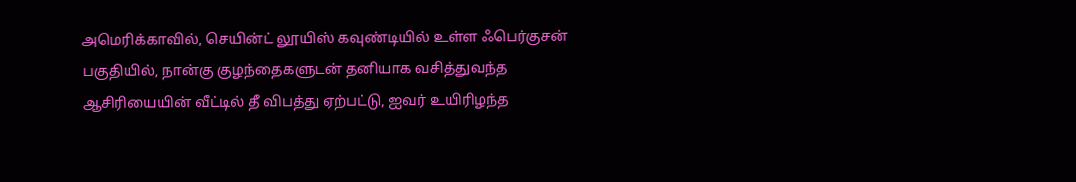அமெரிக்காவில், செயின்ட் லூயிஸ் கவுண்டியில் உள்ள ஃபெர்குசன் பகுதியில், நான்கு குழந்தைகளுடன் தனியாக வசித்துவந்த ஆசிரியையின் வீட்டில் தீ விபத்து ஏற்பட்டு, ஐவர் உயிரிழந்த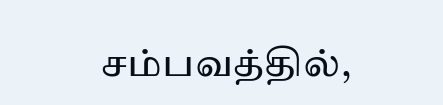சம்பவத்தில்,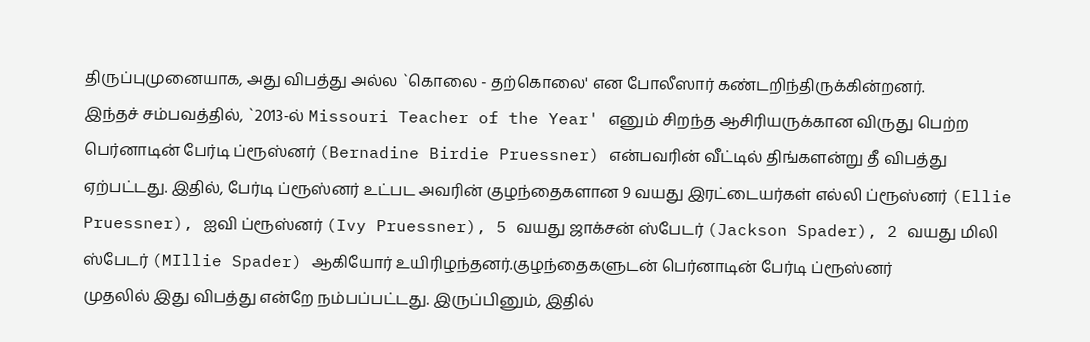திருப்புமுனையாக, அது விபத்து அல்ல `கொலை - தற்கொலை' என போலீஸார் கண்டறிந்திருக்கின்றனர்.
இந்தச் சம்பவத்தில், `2013-ல் Missouri Teacher of the Year' எனும் சிறந்த ஆசிரியருக்கான விருது பெற்ற பெர்னாடின் பேர்டி ப்ரூஸ்னர் (Bernadine Birdie Pruessner) என்பவரின் வீட்டில் திங்களன்று தீ விபத்து ஏற்பட்டது. இதில், பேர்டி ப்ரூஸ்னர் உட்பட அவரின் குழந்தைகளான 9 வயது இரட்டையர்கள் எல்லி ப்ரூஸ்னர் (Ellie Pruessner), ஐவி ப்ரூஸ்னர் (Ivy Pruessner), 5 வயது ஜாக்சன் ஸ்பேடர் (Jackson Spader), 2 வயது மிலி ஸ்பேடர் (MIllie Spader) ஆகியோர் உயிரிழந்தனர்.குழந்தைகளுடன் பெர்னாடின் பேர்டி ப்ரூஸ்னர்
முதலில் இது விபத்து என்றே நம்பப்பட்டது. இருப்பினும், இதில்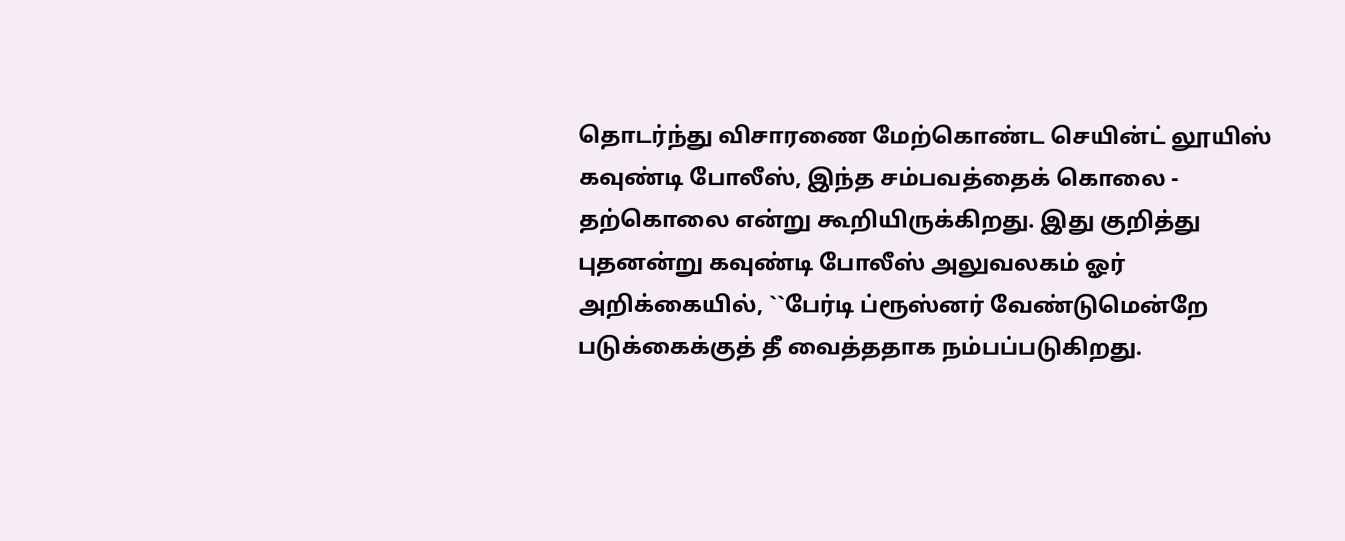தொடர்ந்து விசாரணை மேற்கொண்ட செயின்ட் லூயிஸ் கவுண்டி போலீஸ், இந்த சம்பவத்தைக் கொலை - தற்கொலை என்று கூறியிருக்கிறது. இது குறித்து புதனன்று கவுண்டி போலீஸ் அலுவலகம் ஓர் அறிக்கையில், ``பேர்டி ப்ரூஸ்னர் வேண்டுமென்றே படுக்கைக்குத் தீ வைத்ததாக நம்பப்படுகிறது.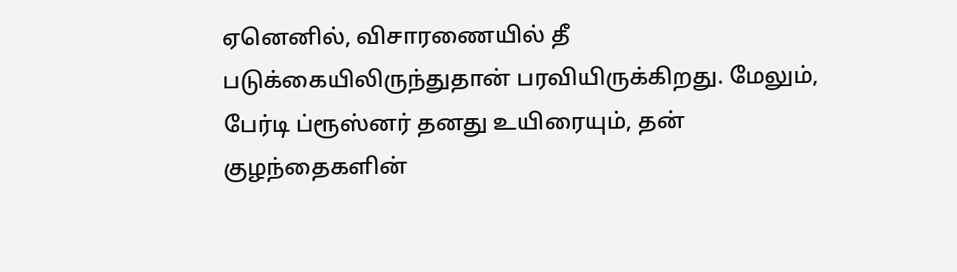ஏனெனில், விசாரணையில் தீ படுக்கையிலிருந்துதான் பரவியிருக்கிறது. மேலும், பேர்டி ப்ரூஸ்னர் தனது உயிரையும், தன் குழந்தைகளின்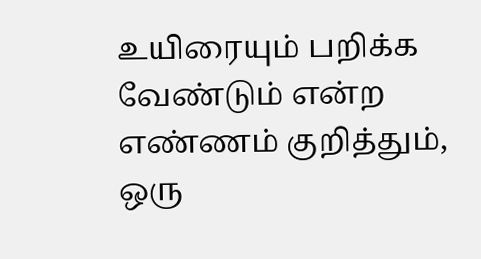உயிரையும் பறிக்க வேண்டும் என்ற எண்ணம் குறித்தும், ஒரு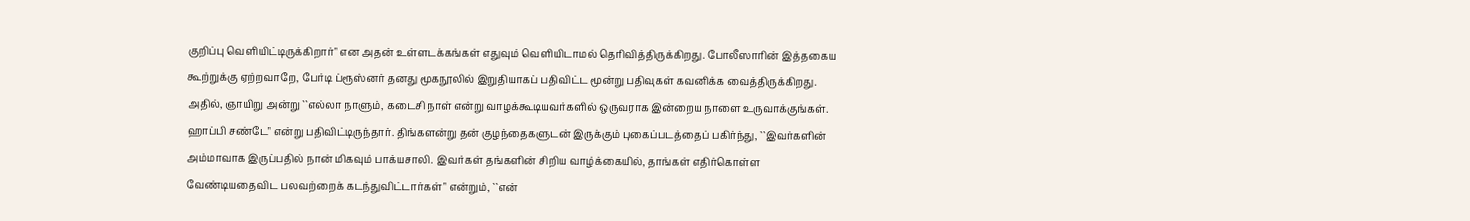குறிப்பு வெளியிட்டிருக்கிறார்" என அதன் உள்ளடக்கங்கள் எதுவும் வெளியிடாமல் தெரிவித்திருக்கிறது. போலீஸாரின் இத்தகைய கூற்றுக்கு ஏற்றவாறே, பேர்டி ப்ரூஸ்னர் தனது மூகநூலில் இறுதியாகப் பதிவிட்ட மூன்று பதிவுகள் கவனிக்க வைத்திருக்கிறது.
அதில், ஞாயிறு அன்று ``எல்லா நாளும், கடைசி நாள் என்று வாழக்கூடியவர்களில் ஒருவராக இன்றைய நாளை உருவாக்குங்கள். ஹாப்பி சண்டே" என்று பதிவிட்டிருந்தார். திங்களன்று தன் குழந்தைகளுடன் இருக்கும் புகைப்படத்தைப் பகிர்ந்து, ``இவர்களின் அம்மாவாக இருப்பதில் நான் மிகவும் பாக்யசாலி. இவர்கள் தங்களின் சிறிய வாழ்க்கையில், தாங்கள் எதிர்கொள்ள வேண்டியதைவிட பலவற்றைக் கடந்துவிட்டார்கள்" என்றும், ``என்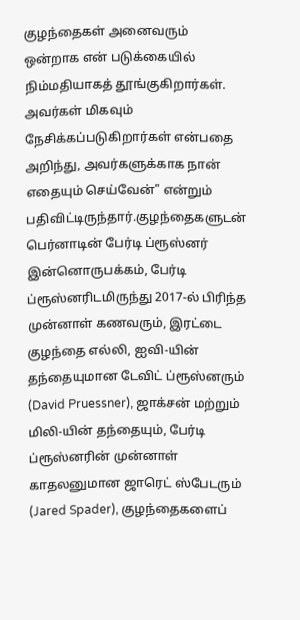குழந்தைகள் அனைவரும் ஒன்றாக என் படுக்கையில் நிம்மதியாகத் தூங்குகிறார்கள். அவர்கள் மிகவும் நேசிக்கப்படுகிறார்கள் என்பதை அறிந்து, அவர்களுக்காக நான் எதையும் செய்வேன்" என்றும் பதிவிட்டிருந்தார்.குழந்தைகளுடன் பெர்னாடின் பேர்டி ப்ரூஸ்னர்
இன்னொருபக்கம், பேர்டி ப்ரூஸ்னரிடமிருந்து 2017-ல் பிரிந்த முன்னாள் கணவரும், இரட்டை குழந்தை எல்லி, ஐவி-யின் தந்தையுமான டேவிட் ப்ரூஸ்னரும் (David Pruessner), ஜாக்சன் மற்றும் மிலி-யின் தந்தையும், பேர்டி ப்ரூஸ்னரின் முன்னாள் காதலனுமான ஜாரெட் ஸ்பேடரும் (Jared Spader), குழந்தைகளைப்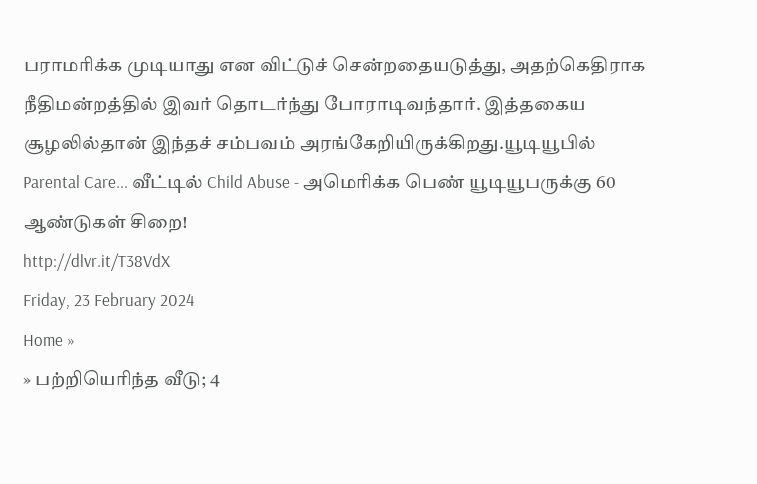பராமரிக்க முடியாது என விட்டுச் சென்றதையடுத்து, அதற்கெதிராக நீதிமன்றத்தில் இவர் தொடர்ந்து போராடிவந்தார். இத்தகைய சூழலில்தான் இந்தச் சம்பவம் அரங்கேறியிருக்கிறது.யூடியூபில் Parental Care... வீட்டில் Child Abuse - அமெரிக்க பெண் யூடியூபருக்கு 60 ஆண்டுகள் சிறை!
http://dlvr.it/T38VdX
Friday, 23 February 2024
Home »
» பற்றியெரிந்த வீடு; 4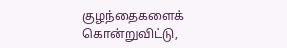குழந்தைகளைக் கொன்றுவிட்டு,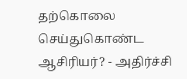தற்கொலை செய்துகொண்ட ஆசிரியர்? - அதிர்ச்சி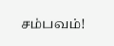சம்பவம்!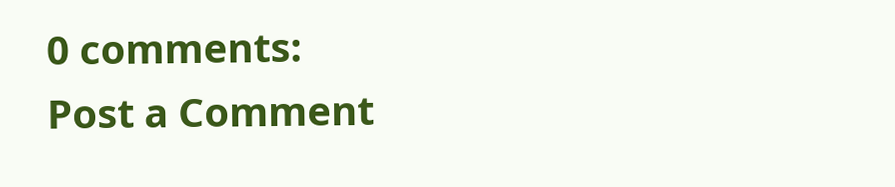0 comments:
Post a Comment